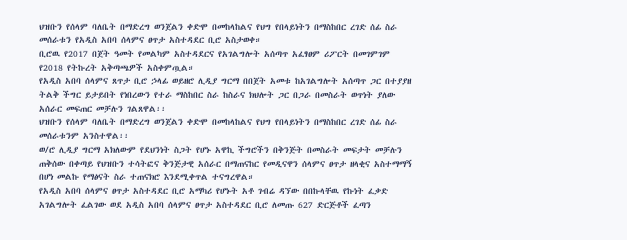ህዝቡን የሰላም ባለቤት በማድረግ ወንጀልን ቀድሞ በመከላከልና የህግ የበላይነትን በማስከበር ረገድ ሰፊ ስራ መሰራቱን የአዲስ አበባ ሰላምና ፀጥታ አስተዳደር ቢሮ አስታወቀ።
ቢሮዉ የ2017 በጀት ዓመት የመልካም አስተዳደርና የአገልግሎት አሰጣጥ አፈፃፀም ሪፖርት በመገምገም የ2018 የትኩረት አቅጣጫዎች አስቀምጧል።
የአዲስ አበባ ሰላምና ጸጥታ ቢሮ ኃላፊ ወይዘሮ ሊዲያ ግርማ በበጀት አመቱ ከአገልግሎት አሰጣጥ ጋር በተያያዘ ትልቅ ችግር ይታይበት የነበረውን የተራ ማስከበር ስራ ከስራና ክህሎት ጋር በጋራ በመስራት ወጥነት ያለው አሰራር መፍጠር መቻሉን ገልጸዋል፡፡
ህዝቡን የሰላም ባለቤት በማድረግ ወንጀልን ቀድሞ በመከላከልና የህግ የበላይነትን በማስከበር ረገድ ሰፊ ስራ መሰራቱንም አንስተዋል፡፡
ወ/ሮ ሊዲያ ግርማ አክለውም የደህንነት ስጋት የሆኑ አዋኪ ችግሮችን በቅንጅት በመስራት መፍታት መቻሉን ጠቅሰው በቀጣይ የህዝቡን ተሳትፎና ቅንጅታዊ አሰራር በማጠናከር የመዲናዋን ሰላምና ፀጥታ ዘላቂና አስተማማኝ በሆነ መልኩ የማፅናት ስራ ተጠናክሮ እንደሚቀጥል ተናግረዋል።
የአዲስ አበባ ሰላምና ፀጥታ አስተዳደር ቢሮ አማካሪ የሆኑት አቶ ገብሬ ዳኘው በበኩላቸዉ የኩነት ፈቃድ አገልግሎት ፈልገው ወደ አዲስ አበባ ሰላምና ፀጥታ አስተዳደር ቢሮ ለመጡ 627 ድርጅቶች ፈጣን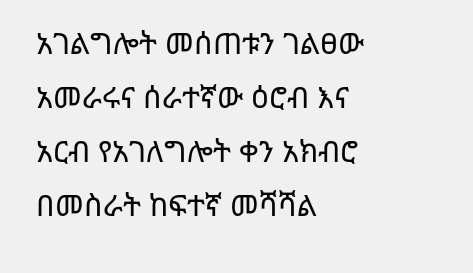አገልግሎት መሰጠቱን ገልፀው አመራሩና ሰራተኛው ዕሮብ እና አርብ የአገለግሎት ቀን አክብሮ በመስራት ከፍተኛ መሻሻል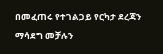በመፈጠሩ የተገልጋይ የርካታ ደረጃን ማሳደግ መቻሉን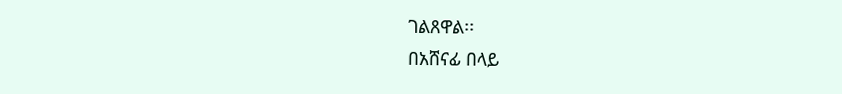ገልጸዋል፡፡
በአሸናፊ በላይ